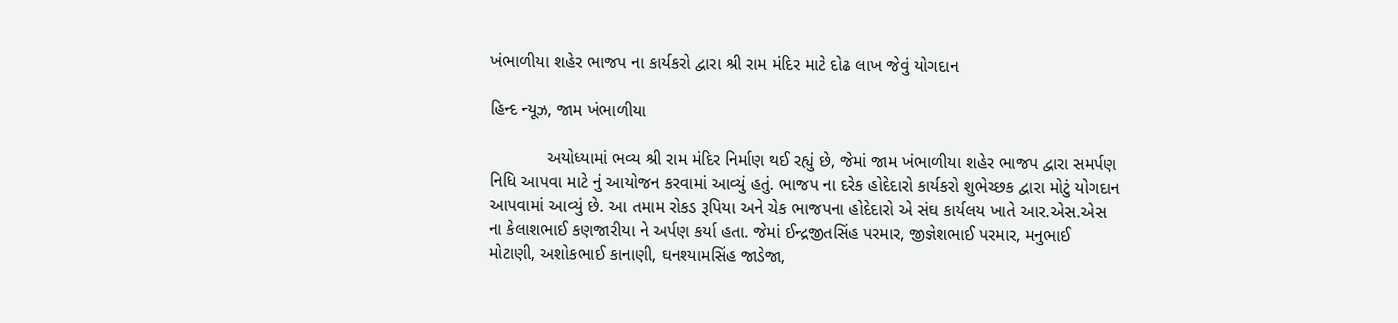ખંભાળીયા શહેર ભાજપ ના કાર્યકરો દ્વારા શ્રી રામ મંદિર માટે દોઢ લાખ જેવું યોગદાન

હિન્દ ન્યૂઝ, જામ ખંભાળીયા

            અયોધ્યામાં ભવ્ય શ્રી રામ મંદિર નિર્માણ થઈ રહ્યું છે, જેમાં જામ ખંભાળીયા શહેર ભાજપ દ્વારા સમર્પણ નિધિ આપવા માટે નું આયોજન કરવામાં આવ્યું હતું. ભાજપ ના દરેક હોદેદારો કાર્યકરો શુભેચ્છક દ્વારા મોટું યોગદાન આપવામાં આવ્યું છે. આ તમામ રોકડ રૂપિયા અને ચેક ભાજપના હોદેદારો એ સંઘ કાર્યલય ખાતે આર.એસ.એસ ના કેલાશભાઈ કણજારીયા ને અર્પણ કર્યા હતા. જેમાં ઈન્દ્રજીતસિંહ પરમાર, જીજ્ઞેશભાઈ પરમાર, મનુભાઈ મોટાણી, અશોકભાઈ કાનાણી, ઘનશ્યામસિંહ જાડેજા,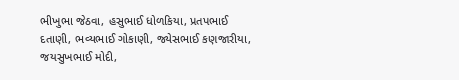ભીખુભા જેઠવા, હસુભાઈ ધોળકિયા, પ્રતપભાઈ દતાણી, ભવ્યભાઈ ગોકાણી, જ્યેસભાઈ કણજારીયા, જયસુખભાઈ મોદી,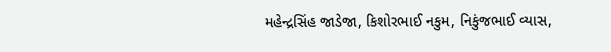મહેન્દ્રસિંહ જાડેજા, કિશોરભાઈ નકુમ, નિકુંજભાઈ વ્યાસ,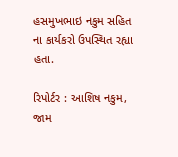હસમુખભાઇ નકુમ સહિત ના કાર્યકરો ઉપસ્થિત રહ્યા હતા.

રિપોર્ટર : આશિષ નકુમ, જામ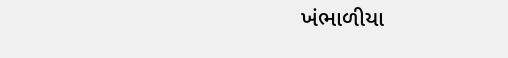ખંભાળીયા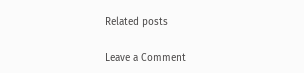Related posts

Leave a Comment